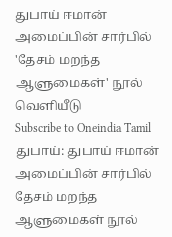துபாய் ஈமான் அமைப்பின் சார்பில் 'தேசம் மறந்த ஆளுமைகள்' நூல் வெளியீடு
Subscribe to Oneindia Tamil
துபாய்: துபாய் ஈமான் அமைப்பின் சார்பில் தேசம் மறந்த ஆளுமைகள் நூல்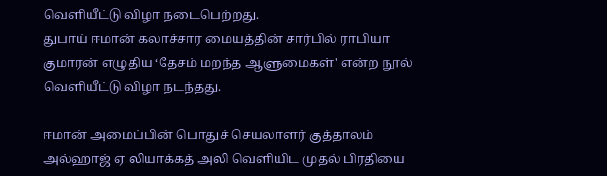வெளியீட்டு விழா நடைபெற்றது.
துபாய் ஈமான் கலாச்சார மையத்தின் சார்பில் ராபியா குமாரன் எழுதிய ‘தேசம் மறந்த ஆளுமைகள்' என்ற நூல் வெளியீட்டு விழா நடந்தது.

ஈமான் அமைப்பின் பொதுச் செயலாளர் குத்தாலம் அல்ஹாஜ் ஏ லியாக்கத் அலி வெளியிட முதல் பிரதியை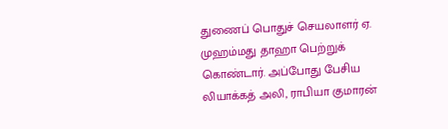துணைப் பொதுச் செயலாளர் ஏ. முஹம்மது தாஹா பெற்றுக் கொண்டார். அப்போது பேசிய லியாக்கத் அலி, ராபியா குமாரன்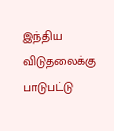இந்திய விடுதலைக்கு பாடுபட்டு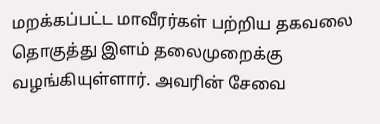மறக்கப்பட்ட மாவீரர்கள் பற்றிய தகவலை தொகுத்து இளம் தலைமுறைக்கு வழங்கியுள்ளார். அவரின் சேவை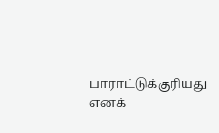பாராட்டுக்குரியது எனக்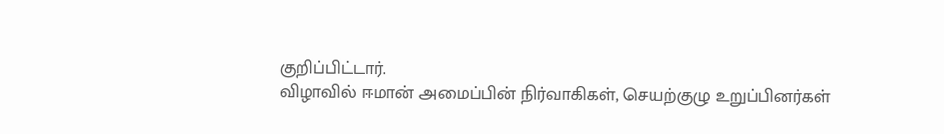குறிப்பிட்டார்.
விழாவில் ஈமான் அமைப்பின் நிர்வாகிகள், செயற்குழு உறுப்பினர்கள்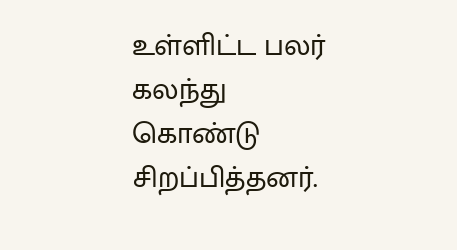உள்ளிட்ட பலர் கலந்து கொண்டு சிறப்பித்தனர்.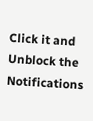Click it and Unblock the Notifications